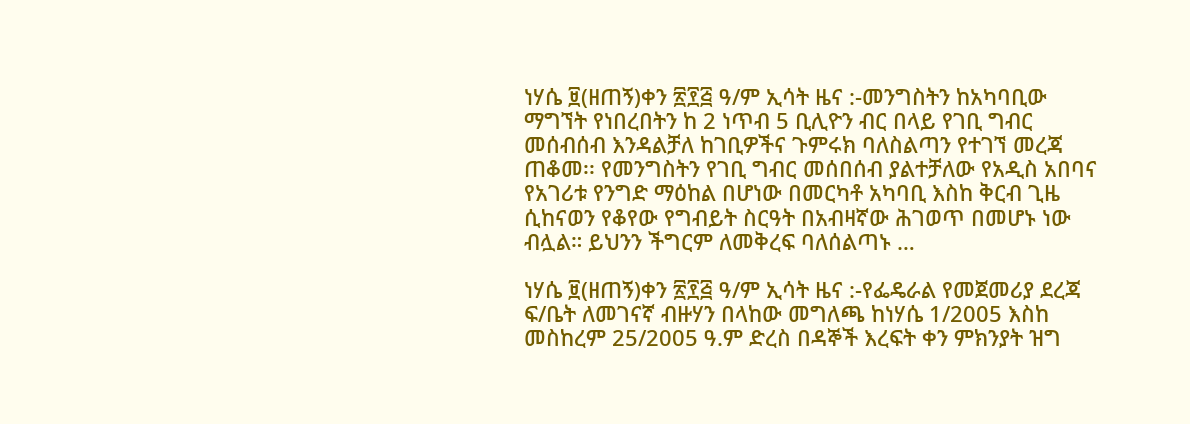ነሃሴ ፱(ዘጠኝ)ቀን ፳፻፭ ዓ/ም ኢሳት ዜና :-መንግስትን ከአካባቢው ማግኘት የነበረበትን ከ 2 ነጥብ 5 ቢሊዮን ብር በላይ የገቢ ግብር መሰብሰብ እንዳልቻለ ከገቢዎችና ጉምሩክ ባለስልጣን የተገኘ መረጃ ጠቆመ፡፡ የመንግስትን የገቢ ግብር መሰበሰብ ያልተቻለው የአዲስ አበባና የአገሪቱ የንግድ ማዕከል በሆነው በመርካቶ አካባቢ እስከ ቅርብ ጊዜ ሲከናወን የቆየው የግብይት ስርዓት በአብዛኛው ሕገወጥ በመሆኑ ነው ብሏል። ይህንን ችግርም ለመቅረፍ ባለሰልጣኑ …

ነሃሴ ፱(ዘጠኝ)ቀን ፳፻፭ ዓ/ም ኢሳት ዜና :-የፌዴራል የመጀመሪያ ደረጃ ፍ/ቤት ለመገናኛ ብዙሃን በላከው መግለጫ ከነሃሴ 1/2005 እስከ መስከረም 25/2005 ዓ.ም ድረስ በዳኞች እረፍት ቀን ምክንያት ዝግ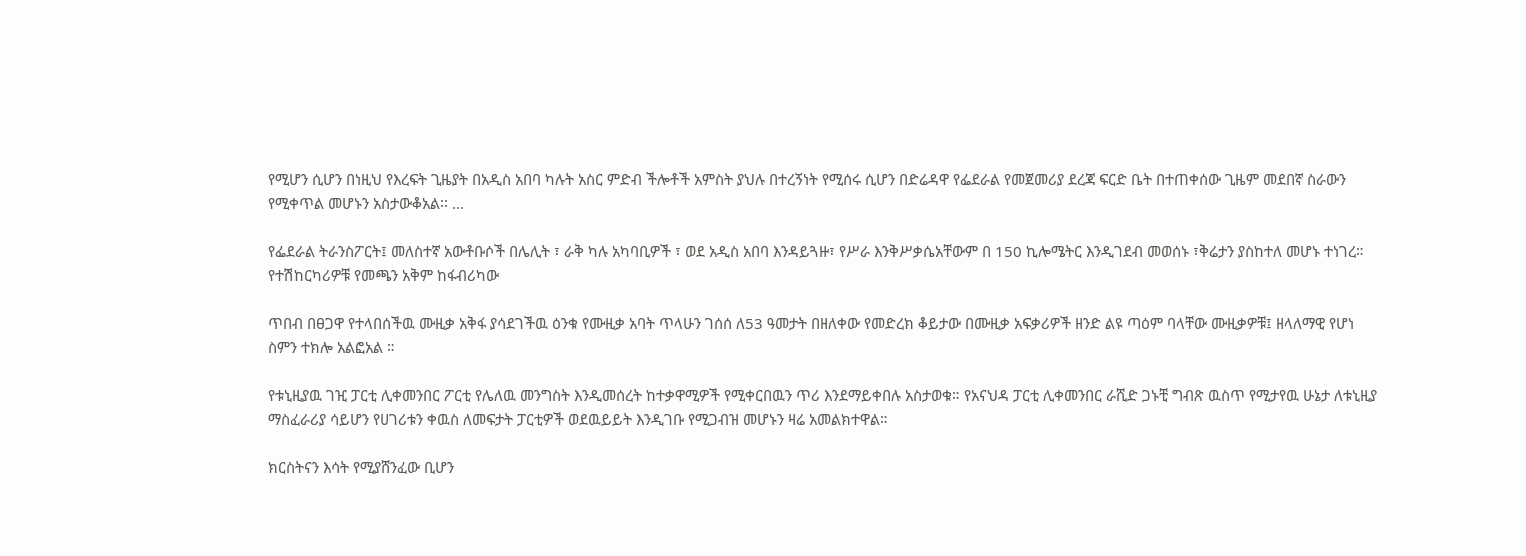የሚሆን ሲሆን በነዚህ የእረፍት ጊዜያት በአዲስ አበባ ካሉት አስር ምድብ ችሎቶች አምስት ያህሉ በተረኝነት የሚሰሩ ሲሆን በድሬዳዋ የፌደራል የመጀመሪያ ደረጃ ፍርድ ቤት በተጠቀሰው ጊዜም መደበኛ ስራውን የሚቀጥል መሆኑን አስታውቆአል፡፡ …

የፌደራል ትራንስፖርት፤ መለስተኛ አውቶቡሶች በሌሊት ፣ ራቅ ካሉ አካባቢዎች ፣ ወደ አዲስ አበባ እንዳይጓዙ፣ የሥራ እንቅሥቃሴአቸውም በ 150 ኪሎሜትር እንዲገደብ መወሰኑ ፣ቅሬታን ያስከተለ መሆኑ ተነገረ። የተሽከርካሪዎቹ የመጫን አቅም ከፋብሪካው

ጥበብ በፀጋዋ የተላበሰችዉ ሙዚቃ አቅፋ ያሳደገችዉ ዕንቁ የሙዚቃ አባት ጥላሁን ገሰሰ ለ53 ዓመታት በዘለቀው የመድረክ ቆይታው በሙዚቃ አፍቃሪዎች ዘንድ ልዩ ጣዕም ባላቸው ሙዚቃዎቹ፤ ዘላለማዊ የሆነ ስምን ተክሎ አልፎአል ።

የቱኒዚያዉ ገዢ ፓርቲ ሊቀመንበር ፖርቲ የሌለዉ መንግስት እንዲመሰረት ከተቃዋሚዎች የሚቀርበዉን ጥሪ እንደማይቀበሉ አስታወቁ። የአናህዳ ፓርቲ ሊቀመንበር ራሺድ ጋኑቺ ግብጽ ዉስጥ የሚታየዉ ሁኔታ ለቱኒዚያ ማስፈራሪያ ሳይሆን የሀገሪቱን ቀዉስ ለመፍታት ፓርቲዎች ወደዉይይት እንዲገቡ የሚጋብዝ መሆኑን ዛሬ አመልክተዋል።

ክርስትናን እሳት የሚያሸንፈው ቢሆን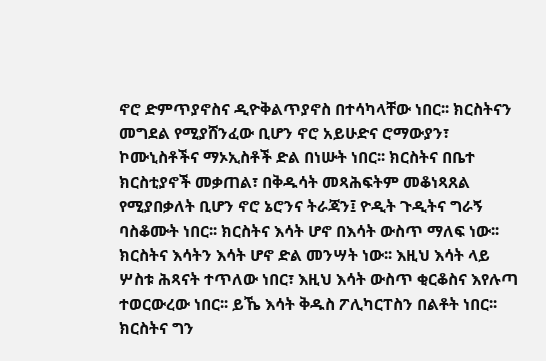ኖሮ ድምጥያኖስና ዲዮቅልጥያኖስ በተሳካላቸው ነበር፡፡ ክርስትናን መግደል የሚያሸንፈው ቢሆን ኖሮ አይሁድና ሮማውያን፣ ኮሙኒስቶችና ማኦኢስቶች ድል በነሡት ነበር፡፡ ክርስትና በቤተ ክርስቲያኖች መቃጠል፣ በቅዱሳት መጻሕፍትም መቆነጻጸል የሚያበቃለት ቢሆን ኖሮ ኔሮንና ትራጃን፤ ዮዲት ጉዲትና ግራኝ ባስቆሙት ነበር፡፡ ክርስትና እሳት ሆኖ በእሳት ውስጥ ማለፍ ነው፡፡ ክርስትና እሳትን እሳት ሆኖ ድል መንሣት ነው፡፡ እዚህ እሳት ላይ ሦስቱ ሕጻናት ተጥለው ነበር፣ እዚህ እሳት ውስጥ ቂርቆስና እየሉጣ ተወርውረው ነበር፡፡ ይኼ እሳት ቅዱስ ፖሊካርፐስን በልቶት ነበር፡፡ ክርስትና ግን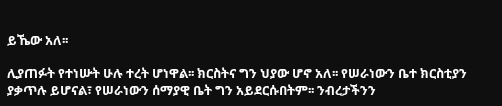ይኼው አለ፡፡

ሊያጠፉት የተነሡት ሁሉ ተረት ሆነዋል፡፡ ክርስትና ግን ህያው ሆኖ አለ፡፡ የሠራነውን ቤተ ክርስቲያን ያቃጥሉ ይሆናል፣ የሠራነውን ሰማያዊ ቤት ግን አይደርሱበትም፡፡ ንብረታችንን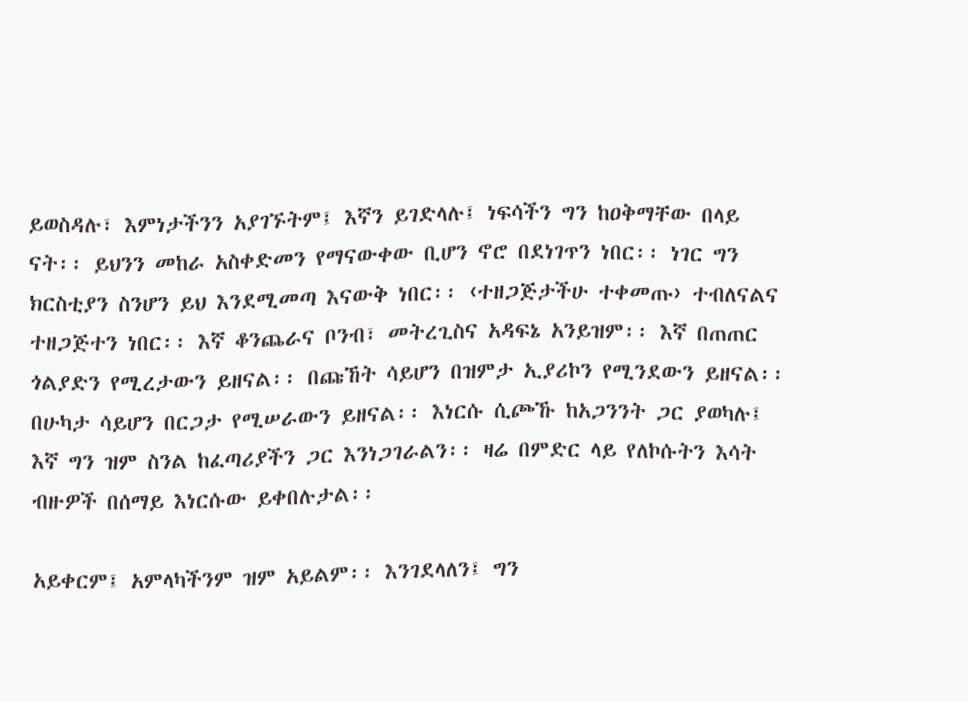ይወስዳሉ፣ እምነታችንን አያገኙትም፤ እኛን ይገድላሉ፤ ነፍሳችን ግን ከዐቅማቸው በላይ ናት፡፡ ይህንን መከራ አስቀድመን የማናውቀው ቢሆን ኖሮ በደነገጥን ነበር፡፡ ነገር ግን ክርስቲያን ስንሆን ይህ እንደሚመጣ እናውቅ ነበር፡፡ ‹ተዘጋጅታችሁ ተቀመጡ› ተብለናልና ተዘጋጅተን ነበር፡፡ እኛ ቆንጨራና ቦንብ፣ መትረጊስና አዳፍኔ አንይዝም፡፡ እኛ በጠጠር ጎልያድን የሚረታውን ይዘናል፡፡ በጩኸት ሳይሆን በዝምታ ኢያሪኮን የሚንደውን ይዘናል፡፡ በሁካታ ሳይሆን በርጋታ የሚሠራውን ይዘናል፡፡ እነርሱ ሲጮኹ ከአጋንንት ጋር ያወካሉ፤ እኛ ግን ዝም ስንል ከፈጣሪያችን ጋር እንነጋገራልን፡፡ ዛሬ በምድር ላይ የለኮሱትን እሳት ብዙዎች በሰማይ እነርሱው ይቀበሉታል፡፡

አይቀርም፤ አምላካችንም ዝም አይልም፡፡ እንገደላለን፤ ግን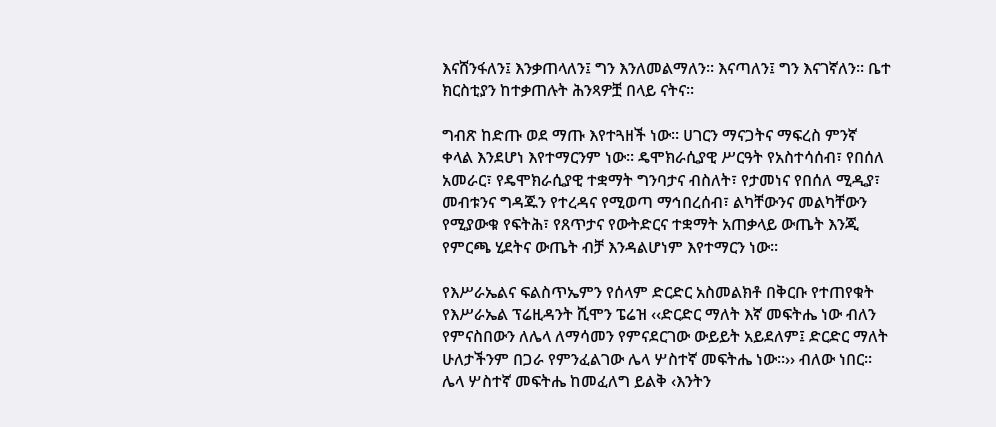እናሸንፋለን፤ እንቃጠላለን፤ ግን እንለመልማለን፡፡ እናጣለን፤ ግን እናገኛለን፡፡ ቤተ ክርስቲያን ከተቃጠሉት ሕንጻዎቿ በላይ ናትና፡፡

ግብጽ ከድጡ ወደ ማጡ እየተጓዘች ነው፡፡ ሀገርን ማናጋትና ማፍረስ ምንኛ ቀላል እንደሆነ እየተማርንም ነው፡፡ ዴሞክራሲያዊ ሥርዓት የአስተሳሰብ፣ የበሰለ አመራር፣ የዴሞክራሲያዊ ተቋማት ግንባታና ብስለት፣ የታመነና የበሰለ ሚዲያ፣ መብቱንና ግዳጁን የተረዳና የሚወጣ ማኅበረሰብ፣ ልካቸውንና መልካቸውን የሚያውቁ የፍትሕ፣ የጸጥታና የውትድርና ተቋማት አጠቃላይ ውጤት እንጂ የምርጫ ሂደትና ውጤት ብቻ እንዳልሆነም እየተማርን ነው፡፡

የእሥራኤልና ፍልስጥኤምን የሰላም ድርድር አስመልክቶ በቅርቡ የተጠየቁት የእሥራኤል ፕሬዚዳንት ሺሞን ፔሬዝ ‹‹ድርድር ማለት እኛ መፍትሔ ነው ብለን የምናስበውን ለሌላ ለማሳመን የምናደርገው ውይይት አይደለም፤ ድርድር ማለት ሁለታችንም በጋራ የምንፈልገው ሌላ ሦስተኛ መፍትሔ ነው፡፡›› ብለው ነበር፡፡ ሌላ ሦስተኛ መፍትሔ ከመፈለግ ይልቅ ‹እንትን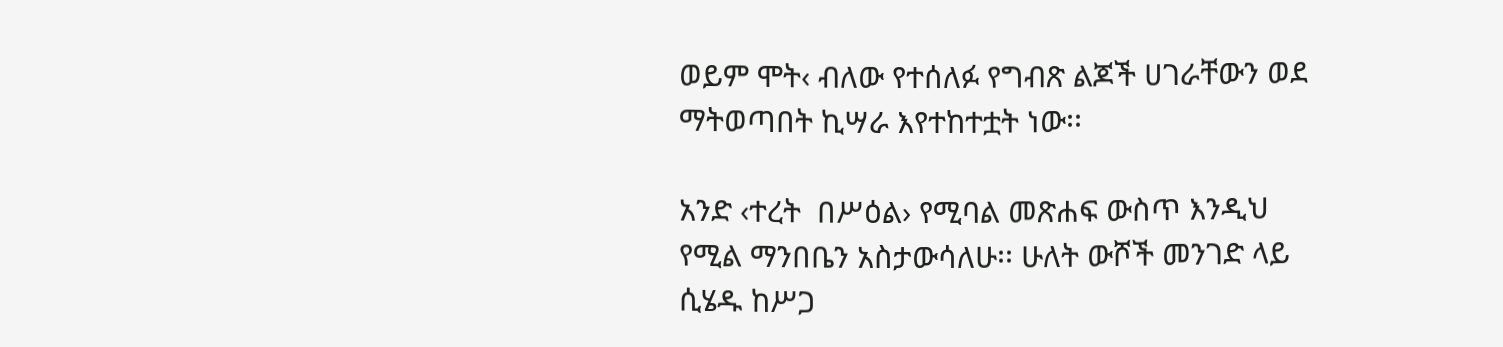ወይም ሞት‹ ብለው የተሰለፉ የግብጽ ልጆች ሀገራቸውን ወደ ማትወጣበት ኪሣራ እየተከተቷት ነው፡፡

አንድ ‹ተረት  በሥዕል› የሚባል መጽሐፍ ውስጥ እንዲህ የሚል ማንበቤን አስታውሳለሁ፡፡ ሁለት ውሾች መንገድ ላይ ሲሄዱ ከሥጋ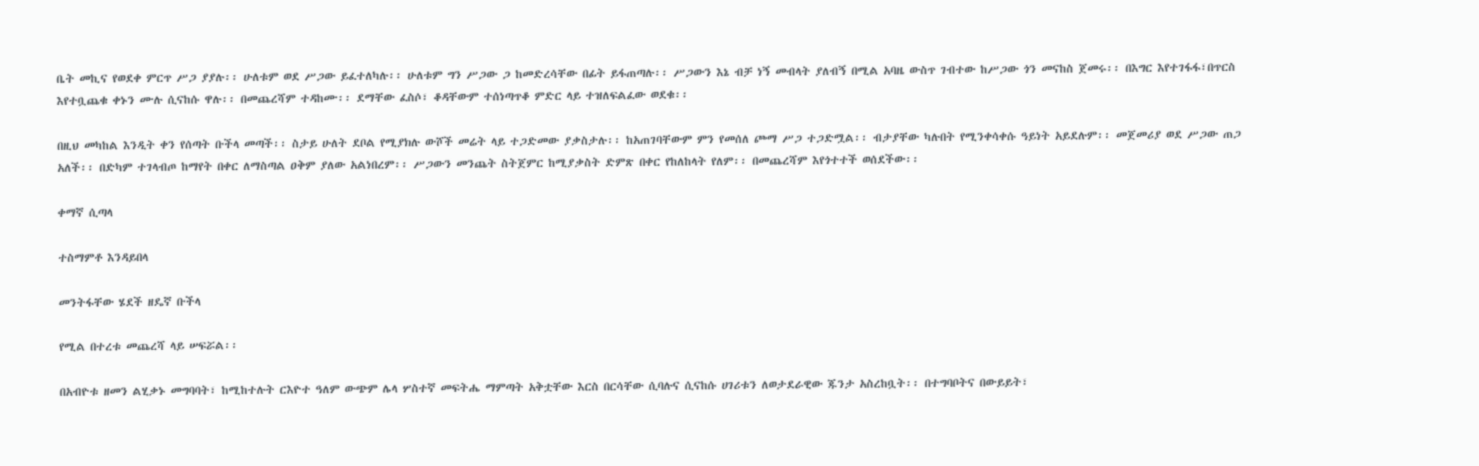ቤት መኪና የወደቀ ምርጥ ሥጋ ያያሉ፡፡ ሁለቱም ወደ ሥጋው ይፈተለካሉ፡፡ ሁለቱም ግን ሥጋው ጋ ከመድረሳቸው በፊት ይፋጠጣሉ፡፡ ሥጋውን እኔ ብቻ ነኝ መብላት ያለብኝ በሚል አባዜ ውስጥ ገብተው ከሥጋው ጎን መናከስ ጀመሩ፡፡ በእግር እየተገፋፋ፣በጥርስ እየተቧጨቁ ቀኑን ሙሉ ሲናከሱ ዋሉ፡፡ በመጨረሻም ተዳከሙ፡፡ ደማቸው ፈስሶ፣ ቆዳቸውም ተሰነጣጥቆ ምድር ላይ ተዝለፍልፈው ወደቁ፡፡

በዚህ መካከል እንዲት ቀን የሰጣት ቡችላ መጣች፡፡ ስታይ ሁለት ደቦል የሚያክሉ ውሾች መሬት ላይ ተጋድመው ያቃስታሉ፡፡ ከአጠገባቸውም ምን የመሰለ ጮማ ሥጋ ተጋድሟል፡፡ ብታያቸው ካሉበት የሚንቀሳቀሱ ዓይነት አይደሉም፡፡ መጀመሪያ ወደ ሥጋው ጠጋ አለች፡፡ በድካም ተገላብጦ ከማየት በቀር ለማስጣል ዐቅም ያለው አልነበረም፡፡ ሥጋውን መንጨት ስትጀምር ከሚያቃስት ድምጽ በቀር የከለከላት የለም፡፡ በመጨረሻም እየጎተተች ወሰደችው፡፡

ቀማኛ ሲጣላ

ተስማምቶ እንዳይበላ

መንትፋቸው ሄደች ዘዴኛ ቡችላ

የሚል በተረቱ መጨረሻ ላይ ሠፍሯል፡፡

በአብዮቱ ዘመን ልሂቃኑ መግባባት፣ ከሚከተሉት ርእዮተ ዓለም ውጭም ሌላ ሦስተኛ መፍትሔ ማምጣት አቅቷቸው እርስ በርሳቸው ሲባሉና ሲናከሱ ሀገሪቱን ለወታደራዊው ጁንታ አስረከቧት፡፡ በተግባቦትና በውይይት፣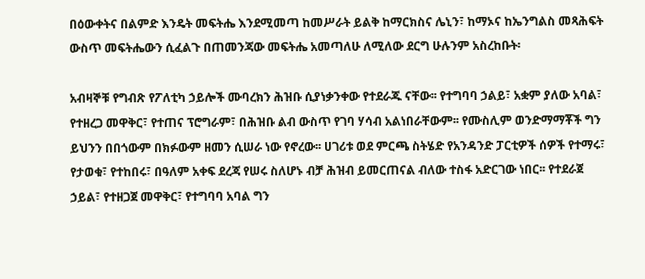በዕውቀትና በልምድ እንዴት መፍትሔ እንደሚመጣ ከመሥራት ይልቅ ከማርክስና ሌኒን፣ ከማኦና ከኤንግልስ መጻሕፍት ውስጥ መፍትሔውን ሲፈልጉ በጠመንጃው መፍትሔ አመጣለሁ ለሚለው ደርግ ሁሉንም አስረከቡት፡

አብዛኞቹ የግብጽ የፖለቲካ ኃይሎች ሙባረክን ሕዝቡ ሲያነቃንቀው የተደራጁ ናቸው፡፡ የተግባባ ኃልይ፣ አቋም ያለው አባል፣ የተዘረጋ መዋቅር፣ የተጠና ፕሮግራም፣ በሕዝቡ ልብ ውስጥ የገባ ሃሳብ አልነበራቸውም፡፡ የሙስሊም ወንድማማቾች ግን ይህንን በበጎውም በክፉውም ዘመን ሲሠራ ነው የኖረው፡፡ ሀገሪቱ ወደ ምርጫ ስትሄድ የአንዳንድ ፓርቲዎች ሰዎች የተማሩ፣ የታወቁ፣ የተከበሩ፣ በዓለም አቀፍ ደረጃ የሠሩ ስለሆኑ ብቻ ሕዝብ ይመርጠናል ብለው ተስፋ አድርገው ነበር፡፡ የተደራጀ ኃይል፣ የተዘጋጀ መዋቅር፣ የተግባባ አባል ግን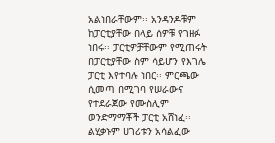አልነበራቸውም፡፡ አንዳንዶቹም ከፓርቲያቸው በላይ ሰዎቹ የገዘፉ ነበሩ፡፡ ፓርቲዎቻቸውም የሚጠሩት በፓርቲያቸው ስም ሳይሆን የእገሌ ፓርቲ እየተባሉ ነበር፡፡ ምርጫው ሲመጣ በሚገባ የሠራውና የተደራጀው የሙስሊም ወንድማማቾች ፓርቲ አሸነፈ፡፡ ልሂቃኑም ሀገሪቱን አሳልፈው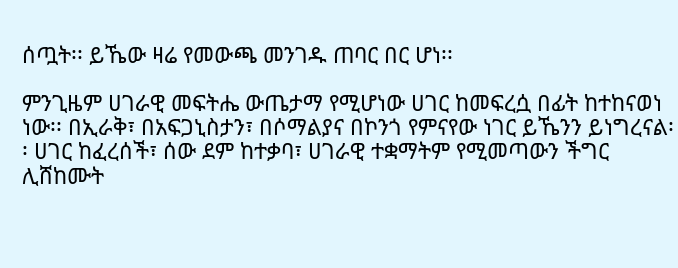ሰጧት፡፡ ይኼው ዛሬ የመውጫ መንገዱ ጠባር በር ሆነ፡፡

ምንጊዜም ሀገራዊ መፍትሔ ውጤታማ የሚሆነው ሀገር ከመፍረሷ በፊት ከተከናወነ ነው፡፡ በኢራቅ፣ በአፍጋኒስታን፣ በሶማልያና በኮንጎ የምናየው ነገር ይኼንን ይነግረናል፡፡ ሀገር ከፈረሰች፣ ሰው ደም ከተቃባ፣ ሀገራዊ ተቋማትም የሚመጣውን ችግር ሊሸከሙት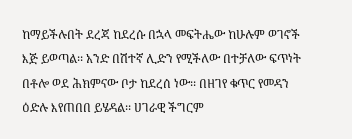ከማይችሉበት ደረጃ ከደረሱ በኋላ መፍትሔው ከሁሉም ወገኖች እጅ ይወጣል፡፡ አንድ በሽተኛ ሊድን የሚችለው በተቻለው ፍጥነት በቶሎ ወደ ሕክምናው ቦታ ከደረሰ ነው፡፡ በዘገየ ቁጥር የመዳን ዕድሉ እየጠበበ ይሄዳል፡፡ ሀገራዊ ችግርም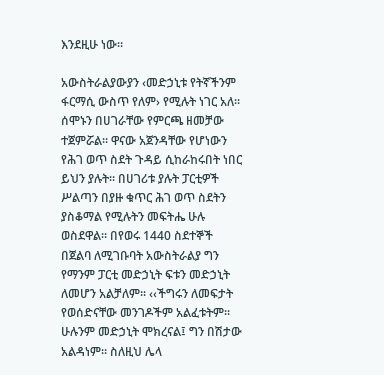እንደዚሁ ነው፡፡

አውስትራልያውያን ‹መድኃኒቱ የትኛችንም ፋርማሲ ውስጥ የለም› የሚሉት ነገር አለ፡፡ ሰሞኑን በሀገራቸው የምርጫ ዘመቻው ተጀምሯል፡፡ ዋናው አጀንዳቸው የሆነውን የሕገ ወጥ ስደት ጉዳይ ሲከራከሩበት ነበር ይህን ያሉት፡፡ በሀገሪቱ ያሉት ፓርቲዎች ሥልጣን በያዙ ቁጥር ሕገ ወጥ ስደትን ያስቆማል የሚሉትን መፍትሔ ሁሉ ወስደዋል፡፡ በየወሩ 1440 ስደተኞች በጀልባ ለሚገቡባት አውስትራልያ ግን የማንም ፓርቲ መድኃኒት ፍቱን መድኃኒት ለመሆን አልቻለም፡፡ ‹‹ችግሩን ለመፍታት የወሰድናቸው መንገዶችም አልፈቱትም፡፡ ሁሉንም መድኃኒት ሞክረናል፤ ግን በሽታው አልዳነም፡፡ ስለዚህ ሌላ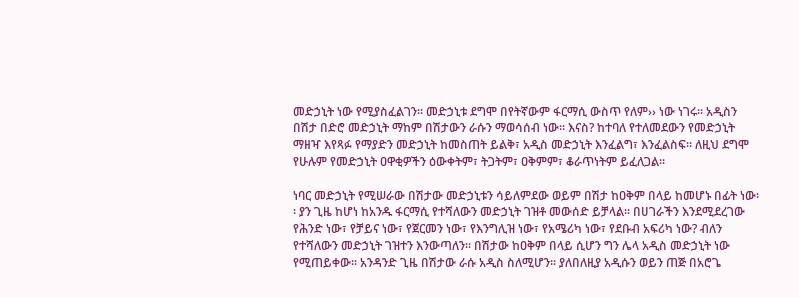መድኃኒት ነው የሚያስፈልገን፡፡ መድኃኒቱ ደግሞ በየትኛውም ፋርማሲ ውስጥ የለም›› ነው ነገሩ፡፡ አዲስን በሽታ በድሮ መድኃኒት ማከም በሽታውን ራሱን ማወሳሰብ ነው፡፡ እናስ? ከተባለ የተለመደውን የመድኃኒት ማዘዣ እየጻፉ የማያድን መድኃኒት ከመስጠት ይልቅ፣ አዲስ መድኃኒት እንፈልግ፣ እንፈልስፍ፡፡ ለዚህ ደግሞ የሁሉም የመድኃኒት ዐዋቂዎችን ዕውቀትም፣ ትጋትም፣ ዐቅምም፣ ቆራጥነትም ይፈለጋል፡፡

ነባር መድኃኒት የሚሠራው በሽታው መድኃኒቱን ሳይለምደው ወይም በሽታ ከዐቅም በላይ ከመሆኑ በፊት ነው፡፡ ያን ጊዜ ከሆነ ከአንዱ ፋርማሲ የተሻለውን መድኃኒት ገዝቶ መውሰድ ይቻላል፡፡ በሀገራችን እንደሚደረገው የሕንድ ነው፣ የቻይና ነው፣ የጀርመን ነው፣ የእንግሊዝ ነው፣ የአሜሪካ ነው፣ የደቡብ አፍሪካ ነው? ብለን የተሻለውን መድኃኒት ገዝተን እንውጣለን፡፡ በሽታው ከዐቅም በላይ ሲሆን ግን ሌላ አዲስ መድኃኒት ነው የሚጠይቀው፡፡ አንዳንድ ጊዜ በሽታው ራሱ አዲስ ስለሚሆን፡፡ ያለበለዚያ አዲሱን ወይን ጠጅ በአሮጌ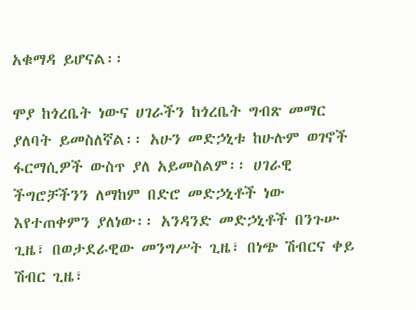አቁማዳ ይሆናል፡፡

ሞያ ከጎረቤት ነውና ሀገራችን ከጎረቤት ግብጽ መማር ያለባት ይመስለኛል፡፡ አሁን መድኃኒቱ ከሁሉም ወገኖች ፋርማሲዎች ውስጥ ያለ አይመስልም፡፡ ሀገራዊ ችግሮቻችንን ለማከም በድሮ መድኃኒቶች ነው እየተጠቀምን ያለነው፡፡ አንዳንድ መድኃኒቶች በንጉሡ ጊዜ፣ በወታደራዊው መንግሥት ጊዜ፣ በነጭ ሽብርና ቀይ ሽብር ጊዜ፣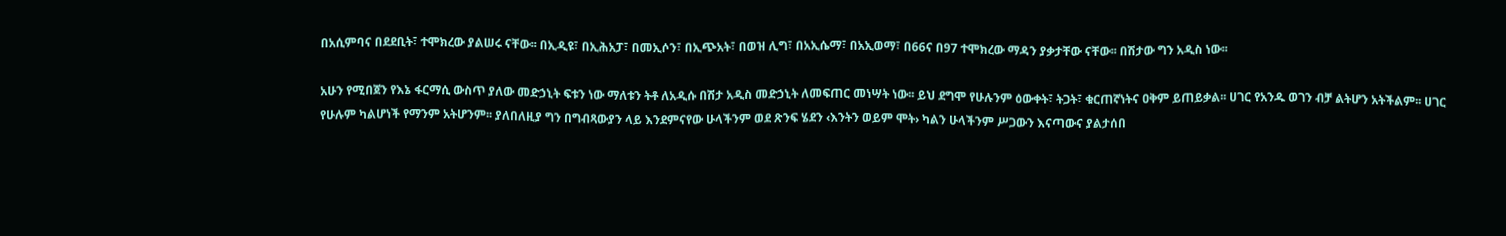በአሲምባና በደደቢት፣ ተሞክረው ያልሠሩ ናቸው፡፡ በኢዲዩ፣ በኢሕአፓ፣ በመኢሶን፣ በኢጭአት፣ በወዝ ሊግ፣ በአኢሴማ፣ በአኢወማ፣ በ66ና በ97 ተሞክረው ማዳን ያቃታቸው ናቸው፡፡ በሽታው ግን አዲስ ነው፡፡

አሁን የሚበጀን የእኔ ፋርማሲ ውስጥ ያለው መድኃኒት ፍቱን ነው ማለቱን ትቶ ለአዲሱ በሽታ አዲስ መድኃኒት ለመፍጠር መነሣት ነው፡፡ ይህ ደግሞ የሁሉንም ዕውቀት፣ ትጋት፣ ቁርጠኛነትና ዐቅም ይጠይቃል፡፡ ሀገር የአንዱ ወገን ብቻ ልትሆን አትችልም፡፡ ሀገር የሁሉም ካልሆነች የማንም አትሆንም፡፡ ያለበለዚያ ግን በግብጻውያን ላይ እንደምናየው ሁላችንም ወደ ጽንፍ ሄደን ‹እንትን ወይም ሞት› ካልን ሁላችንም ሥጋውን እናጣውና ያልታሰበ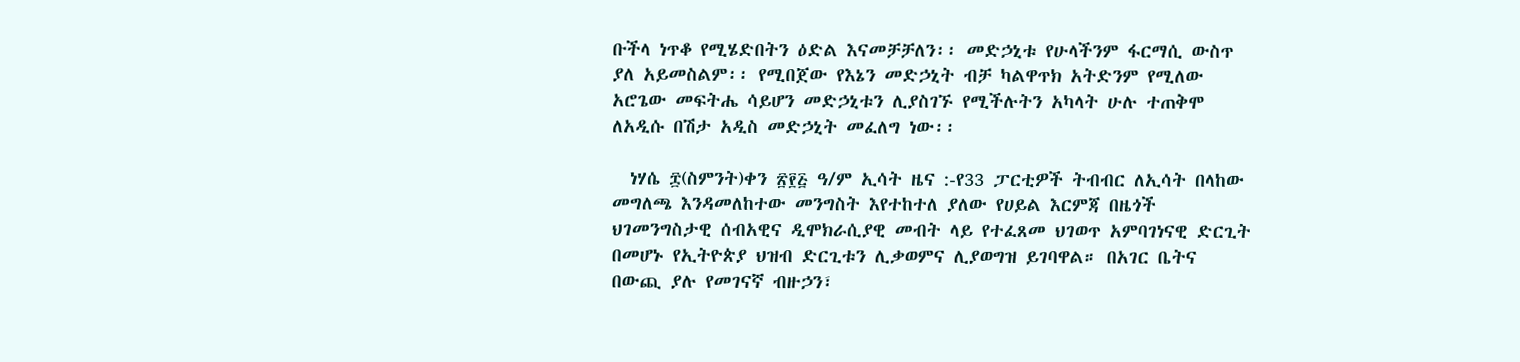ቡችላ ነጥቆ የሚሄድበትን ዕድል እናመቻቻለን፡፡ መድኃኒቱ የሁላችንም ፋርማሲ ውስጥ ያለ አይመስልም፡፡ የሚበጀው የእኔን መድኃኒት ብቻ ካልዋጥክ አትድንም የሚለው አሮጌው መፍትሔ ሳይሆን መድኃኒቱን ሊያስገኙ የሚችሉትን አካላት ሁሉ ተጠቅሞ ለአዲሱ በሽታ አዲስ መድኃኒት መፈለግ ነው፡፡

  ነሃሴ ፰(ስምንት)ቀን ፳፻፭ ዓ/ም ኢሳት ዜና :-የ33 ፓርቲዎች ትብብር ለኢሳት በላከው መግለጫ እንዳመለከተው መንግስት እየተከተለ ያለው የሀይል እርምጃ በዜጎች ህገመንግስታዊ ሰብአዊና ዲሞክራሲያዊ መብት ላይ የተፈጸመ ህገወጥ አምባገነናዊ ድርጊት በመሆኑ የኢትዮጵያ ህዝብ ድርጊቱን ሊቃወምና ሊያወግዝ ይገባዋል። በአገር ቤትና በውጪ ያሉ የመገናኛ ብዙኃን፣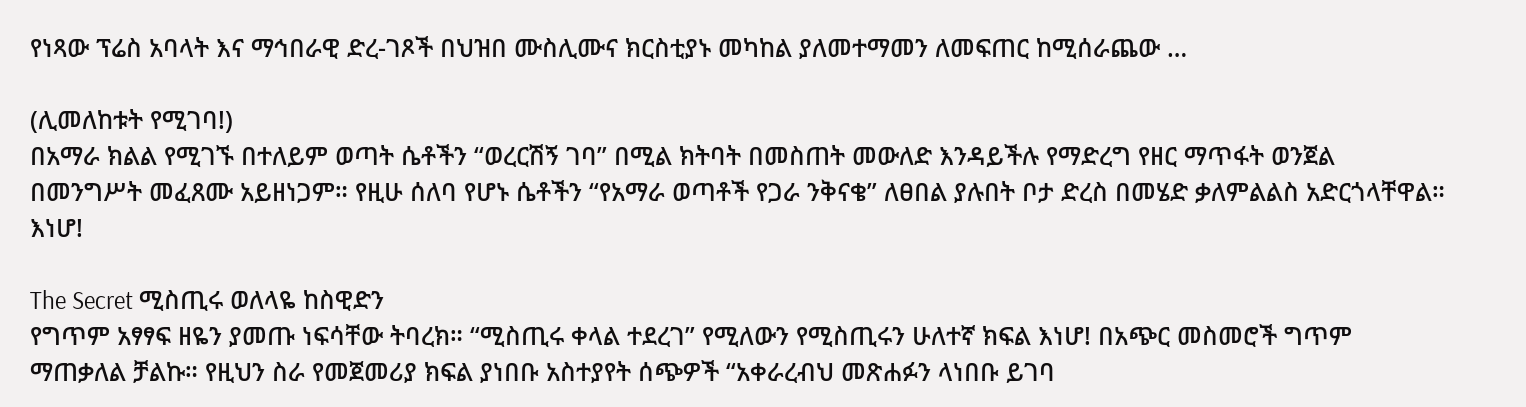የነጻው ፕሬስ አባላት እና ማኅበራዊ ድረ-ገጾች በህዝበ ሙስሊሙና ክርስቲያኑ መካከል ያለመተማመን ለመፍጠር ከሚሰራጨው …

(ሊመለከቱት የሚገባ!)
በአማራ ክልል የሚገኙ በተለይም ወጣት ሴቶችን “ወረርሽኝ ገባ” በሚል ክትባት በመስጠት መውለድ እንዳይችሉ የማድረግ የዘር ማጥፋት ወንጀል በመንግሥት መፈጸሙ አይዘነጋም። የዚሁ ሰለባ የሆኑ ሴቶችን “የአማራ ወጣቶች የጋራ ንቅናቄ” ለፀበል ያሉበት ቦታ ድረስ በመሄድ ቃለምልልስ አድርጎላቸዋል። እነሆ!

The Secret ሚስጢሩ ወለላዬ ከስዊድን
የግጥም አፃፃፍ ዘዬን ያመጡ ነፍሳቸው ትባረክ። “ሚስጢሩ ቀላል ተደረገ” የሚለውን የሚስጢሩን ሁለተኛ ክፍል እነሆ! በአጭር መስመሮች ግጥም ማጠቃለል ቻልኩ። የዚህን ስራ የመጀመሪያ ክፍል ያነበቡ አስተያየት ሰጭዎች “አቀራረብህ መጽሐፉን ላነበቡ ይገባ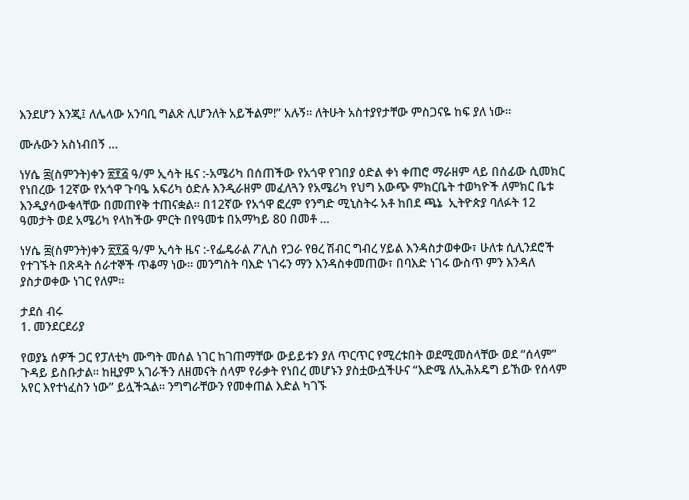እንደሆን እንጂ፤ ለሌላው አንባቢ ግልጽ ሊሆንለት አይችልም!” አሉኝ። ለትሁት አስተያየታቸው ምስጋናዬ ከፍ ያለ ነው።

ሙሉውን አስነብበኝ …

ነሃሴ ፰(ስምንት)ቀን ፳፻፭ ዓ/ም ኢሳት ዜና :-አሜሪካ በሰጠችው የአጎዋ የገበያ ዕድል ቀነ ቀጠሮ ማራዘም ላይ በሰፊው ሲመክር የነበረው 12ኛው የአጎዋ ጉባዔ አፍሪካ ዕድሉ እንዲራዘም መፈለጓን የአሜሪካ የህግ አውጭ ምክርቤት ተወካዮች ለምክር ቤቱ እንዲያሳውቁላቸው በመጠየቅ ተጠናቋል፡፡ በ12ኛው የአጎዋ ፎረም የንግድ ሚኒስትሩ አቶ ከበደ ጫኔ  ኢትዮጵያ ባለፉት 12 ዓመታት ወደ አሜሪካ የላከችው ምርት በየዓመቱ በአማካይ 80 በመቶ …

ነሃሴ ፰(ስምንት)ቀን ፳፻፭ ዓ/ም ኢሳት ዜና :-የፌዴራል ፖሊስ የጋራ የፀረ ሽብር ግብረ ሃይል እንዳስታወቀው፣ ሁለቱ ሲሊንደሮች የተገኙት በጽዳት ሰራተኞች ጥቆማ ነው። መንግስት ባእድ ነገሩን ማን እንዳስቀመጠው፣ በባእድ ነገሩ ውስጥ ምን እንዳለ ያስታወቀው ነገር የለም።

ታደሰ ብሩ
1. መንደርደሪያ

የወያኔ ሰዎች ጋር የፓለቲካ ሙግት መሰል ነገር ከገጠማቸው ውይይቱን ያለ ጥርጥር የሚረቱበት ወደሚመስላቸው ወደ “ሰላም” ጉዳይ ይስቡታል። ከዚያም አገራችን ለዘመናት ሰላም የራቃት የነበረ መሆኑን ያስቷውሷችሁና “እድሜ ለኢሕአዴግ ይኸው የሰላም አየር እየተነፈስን ነው” ይሏችኋል። ንግግራቸውን የመቀጠል እድል ካገኙ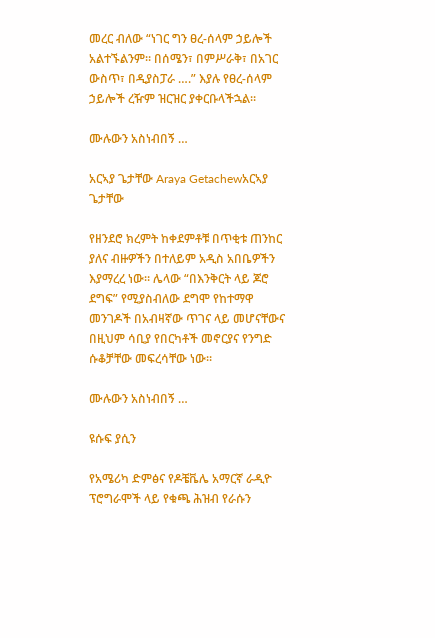መረር ብለው “ነገር ግን ፀረ-ሰላም ኃይሎች አልተኙልንም። በሰሜን፣ በምሥራቅ፣ በአገር ውስጥ፣ በዲያስፓራ ….” እያሉ የፀረ-ሰላም ኃይሎች ረዥም ዝርዝር ያቀርቡላችኋል።

ሙሉውን አስነብበኝ …

አርኣያ ጌታቸው Araya Getachewአርኣያ ጌታቸው

የዘንደሮ ክረምት ከቀደምቶቹ በጥቂቱ ጠንከር ያለና ብዙዎችን በተለይም አዲስ አበቤዎችን እያማረረ ነው። ሌላው “በእንቅርት ላይ ጆሮ ደግፍ” የሚያስብለው ደግሞ የከተማዋ መንገዶች በአብዛኛው ጥገና ላይ መሆናቸውና በዚህም ሳቢያ የበርካቶች መኖርያና የንግድ ሱቆቻቸው መፍረሳቸው ነው።

ሙሉውን አስነብበኝ …

ዩሱፍ ያሲን

የአሜሪካ ድምፅና የዶቼቬሌ አማርኛ ራዲዮ ፕሮግራሞች ላይ የቁጫ ሕዝብ የራሱን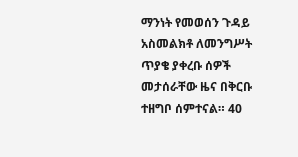ማንነት የመወሰን ጉዳይ አስመልክቶ ለመንግሥት ጥያቄ ያቀረቡ ሰዎች መታሰራቸው ዜና በቅርቡ ተዘግቦ ሰምተናል። 40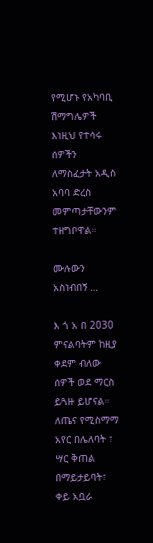የሚሆኑ የአካባቢ ሽማግሌዎች እነዚህ የተሳሩ ሰዎችን ለማስፈታት አዲስ አባባ ድረስ መምጣታቸውንም ተዘግቦዋል።

ሙሉውን አስነብበኝ …

እ ጎ አ በ 2030 ምናልባትም ከዚያ ቀደም ብለው ሰዎች ወደ ማርስ ይጓዙ ይሆናል። ለጤና የሚስማማ አየር በሌለባት ፣ ሣር ቅጠል በማይታይባት፣ ቀይ አቧራ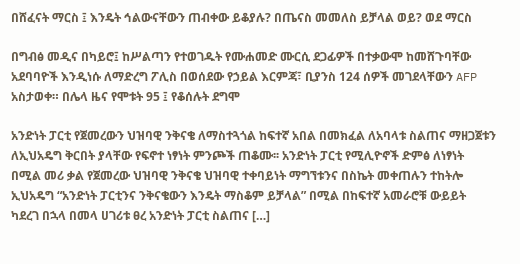በሸፈናት ማርስ ፤ እንዴት ኅልውናቸውን ጠብቀው ይቆያሉ? በጤናስ መመለስ ይቻላል ወይ? ወደ ማርስ

በግብፅ መዲና በካይሮ፤ ከሥልጣን የተወገዱት የሙሐመድ ሙርሲ ደጋፊዎች በተቃውሞ ከመሸጉባቸው አደባባዮች እንዲነሱ ለማድረግ ፖሊስ በወሰደው የኃይል እርምጃ፣ ቢያንስ 124 ሰዎች መገደላቸውን AFP አስታወቀ። በሌላ ዜና የሞቱት 95 ፤ የቆሰሉት ደግሞ

አንድነት ፓርቲ የጀመረውን ህዝባዊ ንቅናቄ ለማስተጓጎል ከፍተኛ አበል በመክፈል ለአባላቱ ስልጠና ማዘጋጀቱን ለኢህአዴግ ቅርበት ያላቸው የፍኖተ ነፃነት ምንጮች ጠቆሙ፡፡ አንድነት ፓርቲ የሚሊዮኖች ድምፅ ለነፃነት በሚል መሪ ቃል የጀመረው ህዝባዊ ንቅናቄ ህዝባዊ ተቀባይነት ማግኘቱንና በስኬት መቀጠሉን ተከትሎ ኢህአዴግ “አንድነት ፓርቲንና ንቅናቄውን እንዴት ማስቆም ይቻላል” በሚል በከፍተኛ አመራሮቹ ውይይት ካደረገ በኋላ በመላ ሀገሪቱ ፀረ አንድነት ፓርቲ ስልጠና […]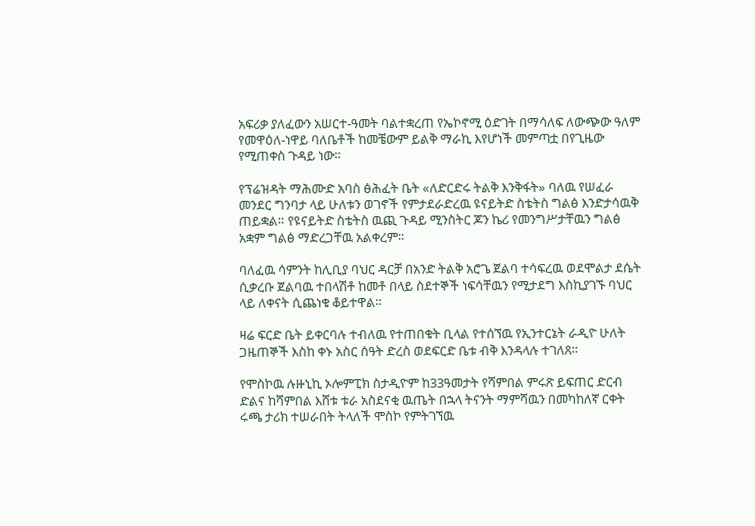አፍሪቃ ያለፈውን አሠርተ-ዓመት ባልተቋረጠ የኤኮኖሚ ዕድገት በማሳለፍ ለውጭው ዓለም የመዋዕለ-ነዋይ ባለቤቶች ከመቼውም ይልቅ ማራኪ እየሆነች መምጣቷ በየጊዜው የሚጠቀስ ጉዳይ ነው።

የፕሬዝዳት ማሕሙድ አባስ ፅሕፈት ቤት «ለድርድሩ ትልቅ እንቅፋት» ባለዉ የሠፈራ መንደር ግንባታ ላይ ሁለቱን ወገኖች የምታደራድረዉ ዩናይትድ ስቴትስ ግልፅ እንድታሳዉቅ ጠይቋል። የዩናይትድ ስቴትስ ዉጪ ጉዳይ ሚንስትር ጆን ኬሪ የመንግሥታቸዉን ግልፅ አቋም ግልፅ ማድረጋቸዉ አልቀረም።

ባለፈዉ ሳምንት ከሊቢያ ባህር ዳርቻ በአንድ ትልቅ አሮጌ ጀልባ ተሳፍረዉ ወደሞልታ ደሴት ሲቃረቡ ጀልባዉ ተበላሽቶ ከመቶ በላይ ስደተኞች ነፍሳቸዉን የሚታደግ እስኪያገኙ ባህር ላይ ለቀናት ሲጨነቁ ቆይተዋል።

ዛሬ ፍርድ ቤት ይቀርባሉ ተብለዉ የተጠበቁት ቢላል የተሰኘዉ የኢንተርኔት ራዲዮ ሁለት ጋዜጠኞች እስከ ቀኑ አስር ሰዓት ድረስ ወደፍርድ ቤቱ ብቅ እንዳላሉ ተገለጸ።

የሞስኮዉ ሉዙኒኪ ኦሎምፒክ ስታዲዮም ከ33ዓመታት የሻምበል ምሩጽ ይፍጠር ድርብ ድልና ከሻምበል እሸቱ ቱራ አስደናቂ ዉጤት በኋላ ትናንት ማምሻዉን በመካከለኛ ርቀት ሩጫ ታሪክ ተሠራበት ትላለች ሞስኮ የምትገኘዉ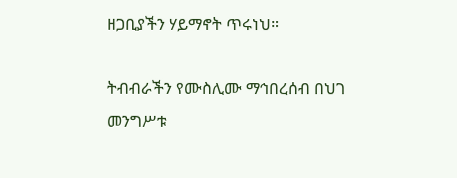ዘጋቢያችን ሃይማኖት ጥሩነህ።

ትብብራችን የሙስሊሙ ማኅበረሰብ በህገ መንግሥቱ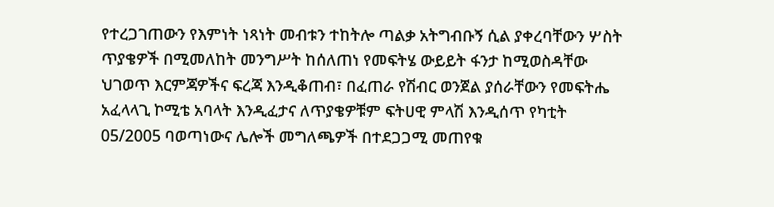የተረጋገጠውን የእምነት ነጻነት መብቱን ተከትሎ ጣልቃ አትግብቡኝ ሲል ያቀረባቸውን ሦስት ጥያቄዎች በሚመለከት መንግሥት ከሰለጠነ የመፍትሄ ውይይት ፋንታ ከሚወስዳቸው ህገወጥ እርምጃዎችና ፍረጃ እንዲቆጠብ፣ በፈጠራ የሽብር ወንጀል ያሰራቸውን የመፍትሔ አፈላላጊ ኮሚቴ አባላት እንዲፈታና ለጥያቄዎቹም ፍትሀዊ ምላሽ እንዲሰጥ የካቲት 05/2005 ባወጣነውና ሌሎች መግለጫዎች በተደጋጋሚ መጠየቁ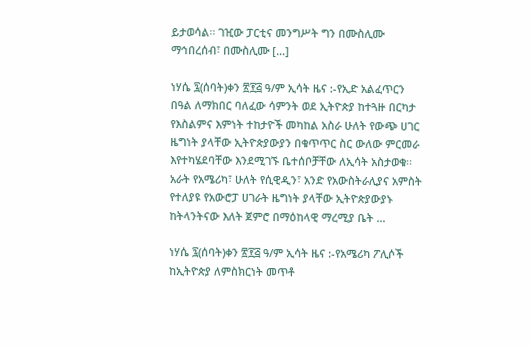ይታወሳል፡፡ ገዢው ፓርቲና መንግሥት ግን በሙስሊሙ ማኅበረሰብ፣ በሙስሊሙ […]

ነሃሴ ፯(ሰባት)ቀን ፳፻፭ ዓ/ም ኢሳት ዜና :-የኢድ አልፈጥርን በዓል ለማክበር ባለፈው ሳምንት ወደ ኢትዮጵያ ከተጓዙ በርካታ የእስልምና እምነት ተከታዮች መካከል አስራ ሁለት የውጭ ሀገር ዜግነት ያላቸው ኢትዮጵያውያን በቁጥጥር ስር ውለው ምርመራ እየተካሄደባቸው እንደሚገኙ ቤተሰቦቻቸው ለኢሳት አስታወቁ፡፡ አራት የአሜሪካ፣ ሁለት የሲዊዲን፣ አንድ የአውስትራሊያና አምስት የተለያዩ የአውሮፓ ሀገራት ዜግነት ያላቸው ኢትዮጵያውያኑ ከትላንትናው እለት ጀምሮ በማዕከላዊ ማረሚያ ቤት …

ነሃሴ ፯(ሰባት)ቀን ፳፻፭ ዓ/ም ኢሳት ዜና :-የአሜሪካ ፖሊሶች ከኢትዮጵያ ለምስክርነት መጥቶ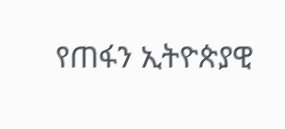የጠፋን ኢትዮጵያዊ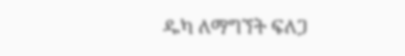ዱካ ለማግኘት ፍለጋ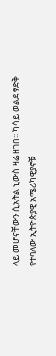ላይ መሆናቸውን ሲአትል ኒውስ ዛሬ ዘገበ፡፡ ካሳይ ወልደ ፃድቅ የተባለው ኢትዮጵያዊ አሜሪካዊያኖቹ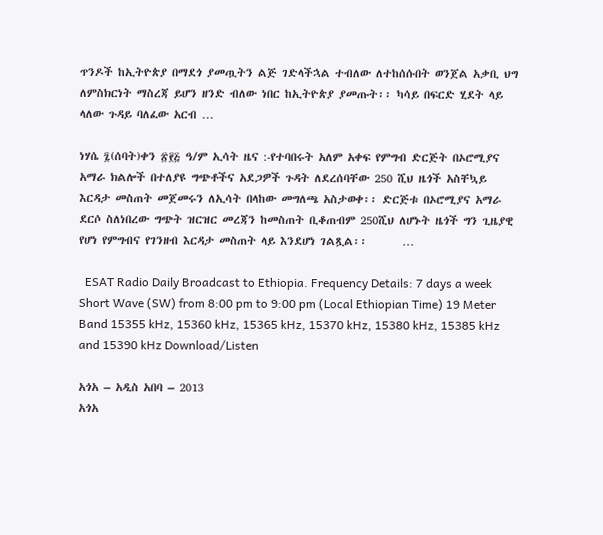ጥንዶች ከኢትዮጵያ በማደጎ ያመጧትን ልጅ ገድላችኋል ተብለው ለተከሰሱበት ወንጀል አቃቢ ህግ ለምስክርነት ማስረጃ ይሆን ዘንድ ብለው ነበር ከኢትዮጵያ ያመጡት፡፡ ካሳይ በፍርድ ሂደት ላይ ላለው ጉዳይ ባለፈው አርብ …

ነሃሴ ፯(ሰባት)ቀን ፳፻፭ ዓ/ም ኢሳት ዜና :-የተባበሩት አለም አቀፍ የምግብ ድርጅት በኦሮሚያና አማራ ክልሎች በተለያዩ ግጭቶችና አደጋዎች ጉዳት ለደረሰባቸው 250 ሺህ ዜጎች አስቸኳይ እርዳታ መስጠት መጀመሩን ለኢሳት በላከው መግለጫ አስታወቀ፡፡ ድርጅቱ በኦሮሚያና አማራ ደርሶ ስለነበረው ግጭት ዝርዝር መረጃን ከመስጠት ቢቆጠብም 250ሺህ ለሆኑት ዜጎች ግን ጊዜያዊ የሆነ የምግብና የገንዘብ እርዳታ መስጠት ላይ እንደሆነ ገልጿል፡፡       …

  ESAT Radio Daily Broadcast to Ethiopia. Frequency Details: 7 days a week Short Wave (SW) from 8:00 pm to 9:00 pm (Local Ethiopian Time) 19 Meter Band 15355 kHz, 15360 kHz, 15365 kHz, 15370 kHz, 15380 kHz, 15385 kHz and 15390 kHz Download/Listen

አጎአ – አዲስ አበባ – 2013
አጎአ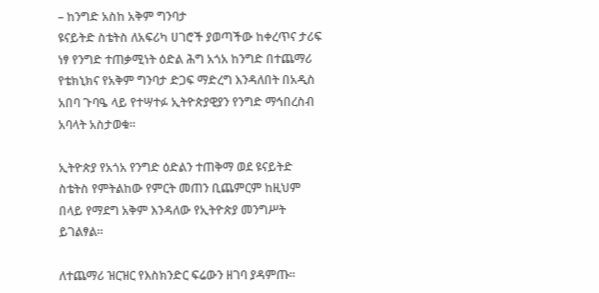– ከንግድ አስከ አቅም ግንባታ
ዩናይትድ ስቴትስ ለአፍሪካ ሀገሮች ያወጣችው ከቀረጥና ታሪፍ ነፃ የንግድ ተጠቃሚነት ዕድል ሕግ አጎአ ከንግድ በተጨማሪ የቴክኒክና የአቅም ግንባታ ድጋፍ ማድረግ እንዳለበት በአዲስ አበባ ጉባዔ ላይ የተሣተፉ ኢትዮጵያዊያን የንግድ ማኅበረስብ አባላት አስታወቁ።

ኢትዮጵያ የአጎአ የንግድ ዕድልን ተጠቅማ ወደ ዩናይትድ ስቴትስ የምትልከው የምርት መጠን ቢጨምርም ከዚህም በላይ የማደግ አቅም እንዳለው የኢትዮጵያ መንግሥት ይገልፃል።

ለተጨማሪ ዝርዝር የእስክንድር ፍሬውን ዘገባ ያዳምጡ፡፡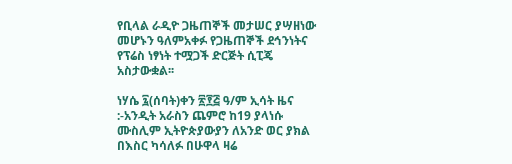የቢላል ራዲዮ ጋዜጠኞች መታሠር ያሣዘነው መሆኑን ዓለምአቀፉ የጋዜጠኞች ደኅንነትና የፕሬስ ነፃነት ተሟጋች ድርጅት ሲፒጄ አስታውቋል፡፡

ነሃሴ ፯(ሰባት)ቀን ፳፻፭ ዓ/ም ኢሳት ዜና :-አንዲት አራስን ጨምሮ ከ19 ያላነሱ ሙስሊም ኢትዮጵያውያን ለአንድ ወር ያክል በእስር ካሳለፉ በሁዋላ ዛሬ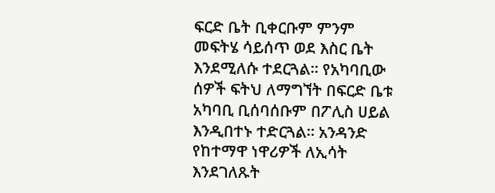ፍርድ ቤት ቢቀርቡም ምንም መፍትሄ ሳይሰጥ ወደ እስር ቤት እንደሚለሱ ተደርጓል። የአካባቢው ሰዎች ፍትህ ለማግኘት በፍርድ ቤቱ አካባቢ ቢሰባሰቡም በፖሊስ ሀይል እንዲበተኑ ተድርጓል። አንዳንድ የከተማዋ ነዋሪዎች ለኢሳት እንደገለጹት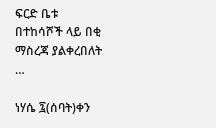ፍርድ ቤቱ በተከሳሾች ላይ በቂ ማስረጃ ያልቀረበለት …

ነሃሴ ፯(ሰባት)ቀን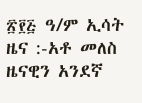፳፻፭ ዓ/ም ኢሳት ዜና :-አቶ መለስ ዜናዊን አንደኛ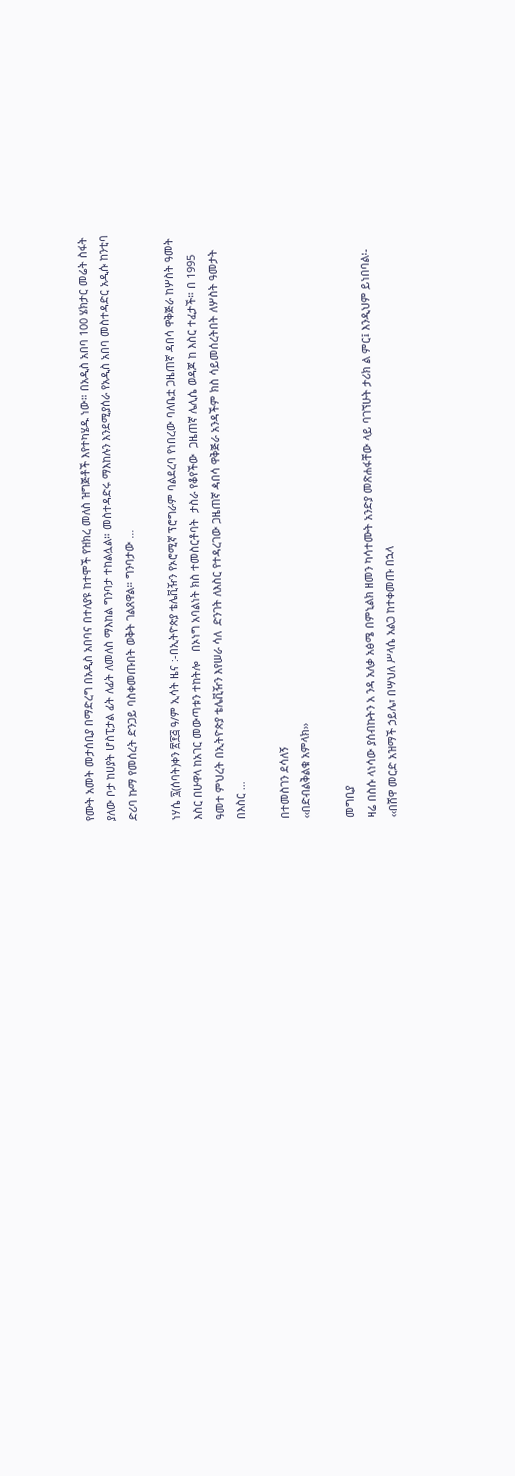የሙት አመት መታሰቢያ በማድረግ በአዲስ አበባና በተለያዩ ከተሞች የዝክረ መለስ ዝግጅቶች እየተካሄዱ ነው። በአዲስ አበባ 100 ሄክታር መሬት ስፋት ያለው ቦታ ከሀያት ሆስፒታል ፊት ለፊት ለመለስ ማእከል ግንባታ ተከልሏል። መስተዳድሩ ማእከሉን እንደሚያሰራ የአዲስ አበባ መስተዳድር አዲሱ ከንቲባ ድሪባ ኩማ የመሰረት ድንጋይ ባስቀመጡበት ወቅት ገልጸዋል። ግንባታው …

ነሃሴ ፯(ሰባት)ቀን ፳፻፭ ዓ/ም ኢሳት ዜና :-በኢትዮጵያ ቴሌቪዥን የኦሮሚኛ ፕሮግራም ባልደረባ የነበረው ባለቤቷ ጋዜጠኛ ዳበሳ ዋቅጅራ ከሦስት ዓመት እስር በሁዋላ ከአገር መውጣቱን ተከትሎ   በኦነግ አባልነት ክስ ተመስርቶባት  ታስራ የቆየችው  ጋዜጠኛ ሌሊሴ ወዳጆ ከ እስር ተፈታች። በ 1995 ዓመተ ምህረት በኢትዮጵያ ቴሌቪዥን እየሠራ ሳለ  ድንገት ለእስር የተዳረገው ጋዜጠኛ ዻበሳ ዋቅጅራ አንዳችም ክስ ሳይመሰረትበት ለሦስት ዓመታት በእስር …

በተመስገን ደሳለኝ
‹‹በድብልቅልቁ አምላክ››

መግቢያ
ዛሬ በስሱ ላነሳው ያሰብኩትን አ ንዳ አለቃ አፅሜ በምኒልክ ዘመን ካሳተሙት አንድያ መጽሐፋቸው ላይ ባገኘሁት ታሪክ ል ምር፤ እንዲህም ይነበባል፡- ‹‹በሸዋ መርድ አዝማች ኃይሌ፣ በሣህለ ሥላሴ አልጋ ከተቀመጡ በኋላ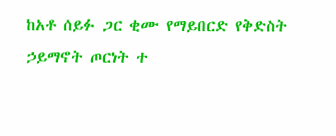ከአቶ ሰይፉ ጋር ቂሙ የማይበርድ የቅድስት ኃይማኖት ጦርነት ተ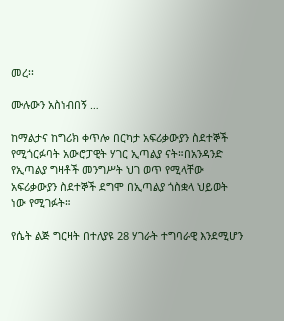መረ፡፡

ሙሉውን አስነብበኝ …

ከማልታና ከግሪክ ቀጥሎ በርካታ አፍሪቃውያን ስደተኞች የሚጎርፉባት አውሮፓዊት ሃገር ኢጣልያ ናት።በአንዳንድ የኢጣልያ ግዛቶች መንግሥት ህገ ወጥ የሚላቸው አፍሪቃውያን ስደተኞች ደግሞ በኢጣልያ ጎስቋላ ህይወት ነው የሚገፉት።

የሴት ልጅ ግርዛት በተለያዩ 28 ሃገራት ተግባራዊ እንደሚሆን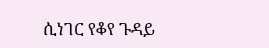ሲነገር የቆየ ጉዳይ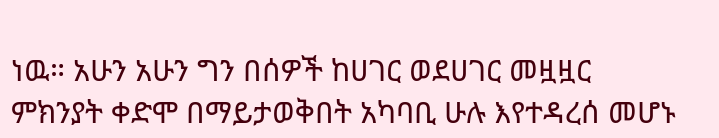ነዉ። አሁን አሁን ግን በሰዎች ከሀገር ወደሀገር መዟዟር ምክንያት ቀድሞ በማይታወቅበት አካባቢ ሁሉ እየተዳረሰ መሆኑ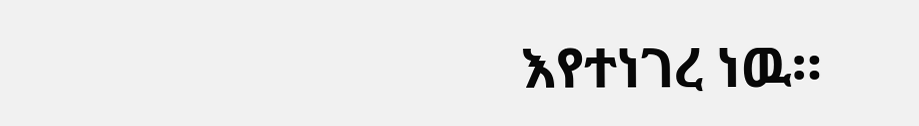እየተነገረ ነዉ።